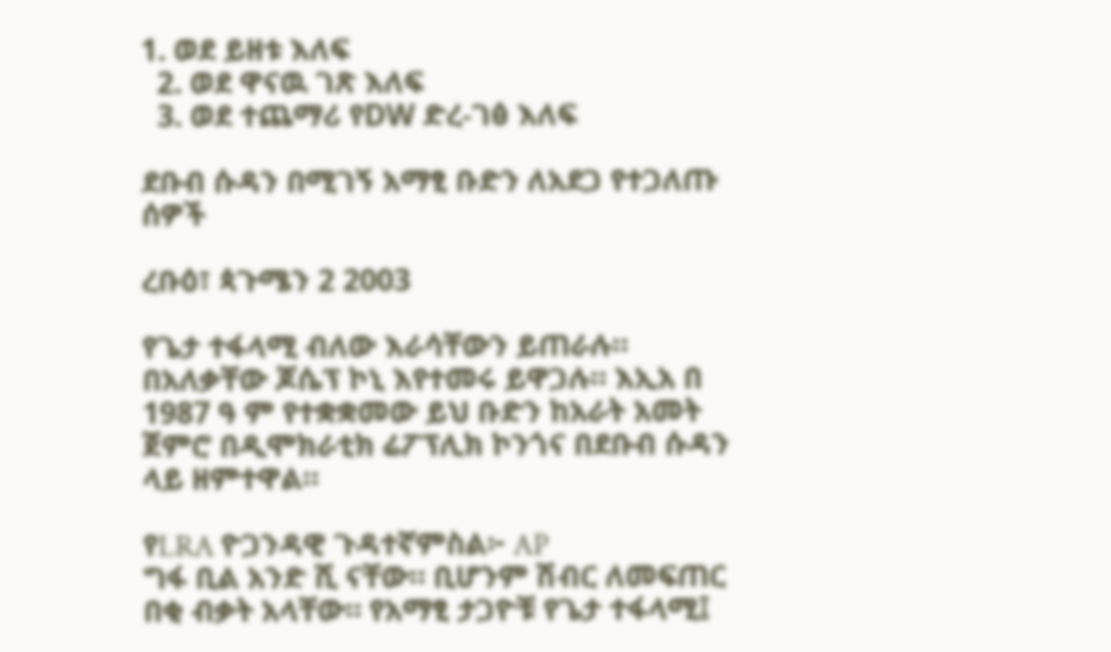1. ወደ ይዘቱ እለፍ
  2. ወደ ዋናዉ ገጽ እለፍ
  3. ወደ ተጨማሪ የDW ድረ-ገፅ እለፍ

ደቡብ ሱዳን በሚገኝ አማፂ ቡድን ለአደጋ የተጋለጡ ሰዎች

ረቡዕ፣ ጳጉሜን 2 2003

የጌታ ተፋላሚ ብለው እራሳቸውን ይጠራሉ። በአለቃቸው ጆሴፕ ኮኒ እየተመሩ ይዋጋሉ። እኢአ በ 1987 ዓ ም የተቋቋመው ይህ ቡድን ከአራት አመት ጀምሮ በዲሞክራቲክ ሬፖፕሊክ ኮንጎና በደቡብ ሱዳን ላይ ዘምተዋል።

የLRA ዮጋንዳዊ ጉዳተኛምስል፦ AP
ግፋ ቢል አንድ ሺ ናቸው። ቢሆንም ሽብር ለመፍጠር በቂ ብቃት አላቸው። የአማፂ ታጋዮቹ የጌታ ተፋላሚ፤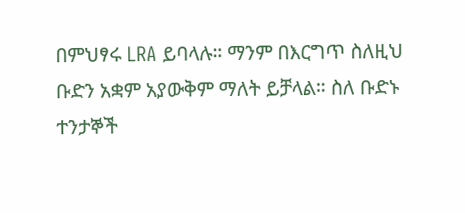በምህፃሩ LRA ይባላሉ። ማንም በእርግጥ ስለዚህ ቡድን አቋም አያውቅም ማለት ይቻላል። ስለ ቡድኑ ተንታኞች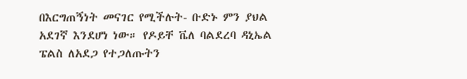በእርግጠኝነት መናገር የሚችሉት- ቡድኑ ምን ያህል አደገኛ እንደሆነ ነው። የዶይቸ ቬለ ባልደረባ ዳኒኤል ፔልስ ለአደጋ የተጋለጡትን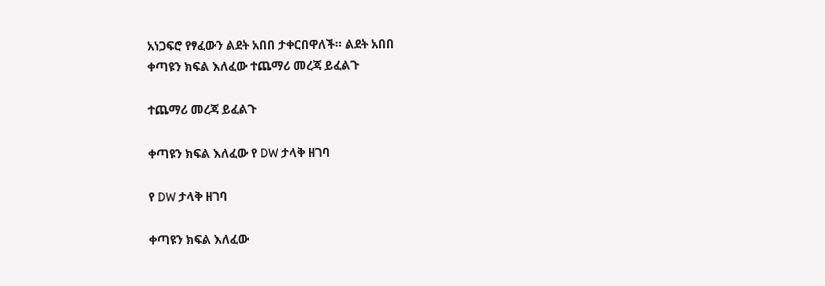አነጋፍሮ የፃፈውን ልደት አበበ ታቀርበዋለች። ልደት አበበ
ቀጣዩን ክፍል እለፈው ተጨማሪ መረጃ ይፈልጉ

ተጨማሪ መረጃ ይፈልጉ

ቀጣዩን ክፍል እለፈው የ DW ታላቅ ዘገባ

የ DW ታላቅ ዘገባ

ቀጣዩን ክፍል እለፈው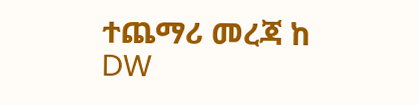ተጨማሪ መረጃ ከ DW